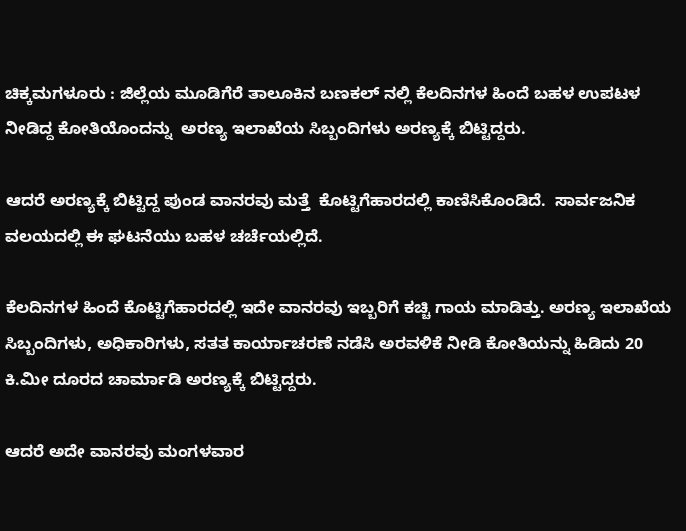ಚಿಕ್ಕಮಗಳೂರು : ಜಿಲ್ಲೆಯ ಮೂಡಿಗೆರೆ ತಾಲೂಕಿನ ಬಣಕಲ್ ನಲ್ಲಿ ಕೆಲದಿನಗಳ ಹಿಂದೆ ಬಹಳ ಉಪಟಳ ನೀಡಿದ್ದ ಕೋತಿಯೊಂದನ್ನು  ಅರಣ್ಯ ಇಲಾಖೆಯ ಸಿಬ್ಬಂದಿಗಳು ಅರಣ್ಯಕ್ಕೆ ಬಿಟ್ಟಿದ್ದರು.

ಆದರೆ ಅರಣ್ಯಕ್ಕೆ ಬಿಟ್ಟಿದ್ದ ಪುಂಡ ವಾನರವು ಮತ್ತೆ  ಕೊಟ್ಟಿಗೆಹಾರದಲ್ಲಿ ಕಾಣಿಸಿಕೊಂಡಿದೆ.  ಸಾರ್ವಜನಿಕ ವಲಯದಲ್ಲಿ ಈ ಘಟನೆಯು ಬಹಳ ಚರ್ಚೆಯಲ್ಲಿದೆ.

ಕೆಲದಿನಗಳ ಹಿಂದೆ ಕೊಟ್ಟಿಗೆಹಾರದಲ್ಲಿ ಇದೇ ವಾನರವು ಇಬ್ಬರಿಗೆ ಕಚ್ಚಿ ಗಾಯ ಮಾಡಿತ್ತು. ಅರಣ್ಯ ಇಲಾಖೆಯ ಸಿಬ್ಬಂದಿಗಳು, ಅಧಿಕಾರಿಗಳು, ಸತತ ಕಾರ್ಯಾಚರಣೆ ನಡೆಸಿ ಅರವಳಿಕೆ ನೀಡಿ ಕೋತಿಯನ್ನು ಹಿಡಿದು 20 ಕಿ.ಮೀ ದೂರದ ಚಾರ್ಮಾಡಿ ಅರಣ್ಯಕ್ಕೆ ಬಿಟ್ಟಿದ್ದರು.

ಆದರೆ ಅದೇ ವಾನರವು ಮಂಗಳವಾರ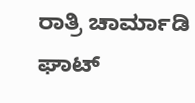ರಾತ್ರಿ ಚಾರ್ಮಾಡಿ ಘಾಟ್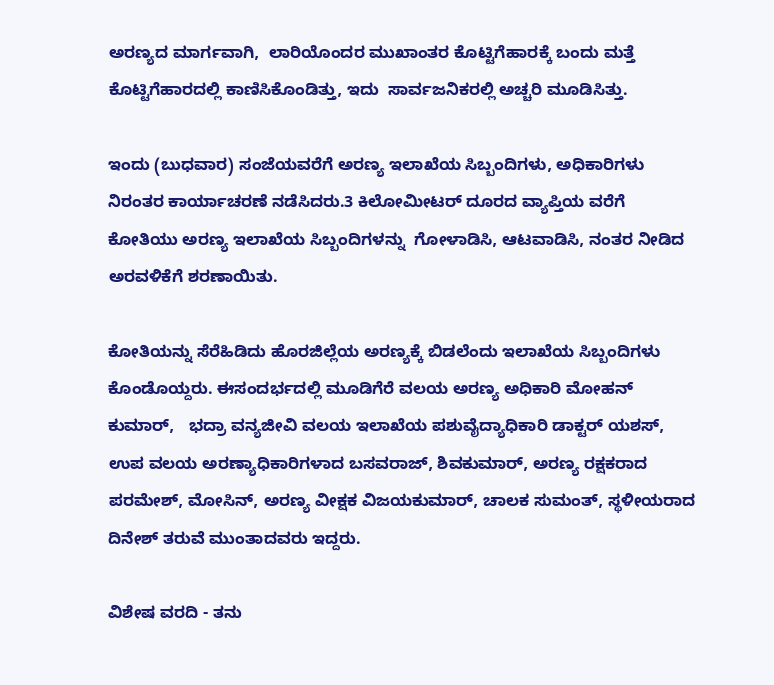ಅರಣ್ಯದ ಮಾರ್ಗವಾಗಿ,  ಲಾರಿಯೊಂದರ ಮುಖಾಂತರ ಕೊಟ್ಟಿಗೆಹಾರಕ್ಕೆ ಬಂದು ಮತ್ತೆ ಕೊಟ್ಟಿಗೆಹಾರದಲ್ಲಿ ಕಾಣಿಸಿಕೊಂಡಿತ್ತು, ಇದು  ಸಾರ್ವಜನಿಕರಲ್ಲಿ ಅಚ್ಚರಿ ಮೂಡಿಸಿತ್ತು.

ಇಂದು (ಬುಧವಾರ) ಸಂಜೆಯವರೆಗೆ ಅರಣ್ಯ ಇಲಾಖೆಯ ಸಿಬ್ಬಂದಿಗಳು, ಅಧಿಕಾರಿಗಳು ನಿರಂತರ ಕಾರ್ಯಾಚರಣೆ ನಡೆಸಿದರು.3 ಕಿಲೋಮೀಟರ್ ದೂರದ ವ್ಯಾಪ್ತಿಯ ವರೆಗೆ  ಕೋತಿಯು ಅರಣ್ಯ ಇಲಾಖೆಯ ಸಿಬ್ಬಂದಿಗಳನ್ನು  ಗೋಳಾಡಿಸಿ, ಆಟವಾಡಿಸಿ, ನಂತರ ನೀಡಿದ ಅರವಳಿಕೆಗೆ ಶರಣಾಯಿತು.

ಕೋತಿಯನ್ನು ಸೆರೆಹಿಡಿದು ಹೊರಜಿಲ್ಲೆಯ ಅರಣ್ಯಕ್ಕೆ ಬಿಡಲೆಂದು ಇಲಾಖೆಯ ಸಿಬ್ಬಂದಿಗಳು  ಕೊಂಡೊಯ್ದರು. ಈಸಂದರ್ಭದಲ್ಲಿ ಮೂಡಿಗೆರೆ ವಲಯ ಅರಣ್ಯ ಅಧಿಕಾರಿ ಮೋಹನ್ ಕುಮಾರ್,   ಭದ್ರಾ ವನ್ಯಜೀವಿ ವಲಯ ಇಲಾಖೆಯ ಪಶುವೈದ್ಯಾಧಿಕಾರಿ ಡಾಕ್ಟರ್ ಯಶಸ್, ಉಪ ವಲಯ ಅರಣ್ಯಾಧಿಕಾರಿಗಳಾದ ಬಸವರಾಜ್, ಶಿವಕುಮಾರ್, ಅರಣ್ಯ ರಕ್ಷಕರಾದ ಪರಮೇಶ್, ಮೋಸಿನ್, ಅರಣ್ಯ ವೀಕ್ಷಕ ವಿಜಯಕುಮಾರ್, ಚಾಲಕ ಸುಮಂತ್, ಸ್ಥಳೀಯರಾದ ದಿನೇಶ್ ತರುವೆ ಮುಂತಾದವರು ಇದ್ದರು.

ವಿಶೇಷ ವರದಿ - ತನು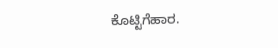ಕೊಟ್ಟಿಗೆಹಾರ.